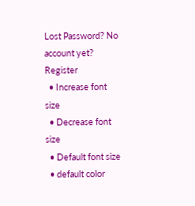Lost Password? No account yet? Register
  • Increase font size
  • Decrease font size
  • Default font size
  • default color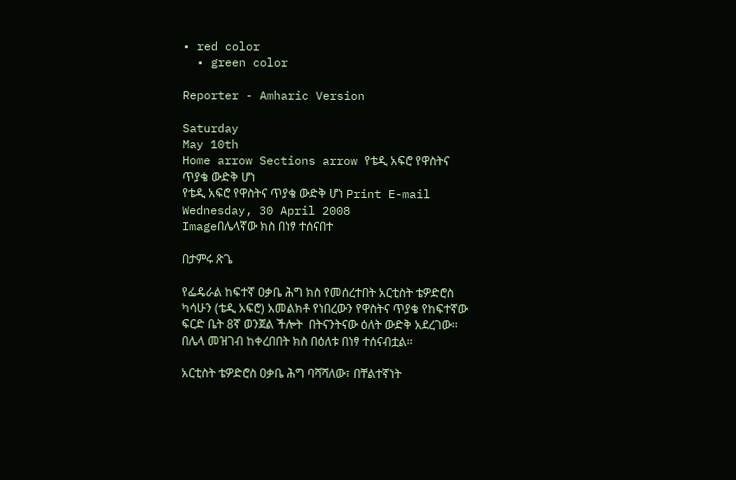• red color
  • green color

Reporter - Amharic Version

Saturday
May 10th
Home arrow Sections arrow የቴዲ አፍሮ የዋስትና ጥያቄ ውድቅ ሆነ
የቴዲ አፍሮ የዋስትና ጥያቄ ውድቅ ሆነ Print E-mail
Wednesday, 30 April 2008
Imageበሌላኛው ክስ በነፃ ተሰናበተ

በታምሩ ጽጌ

የፌዴራል ከፍተኛ ዐቃቤ ሕግ ክስ የመሰረተበት አርቲስት ቴዎድሮስ ካሳሁን (ቴዲ አፍሮ) አመልክቶ የነበረውን የዋስትና ጥያቄ የከፍተኛው ፍርድ ቤት 8ኛ ወንጀል ችሎት  በትናንትናው ዕለት ውድቅ አደረገው፡፡ በሌላ መዝገብ ከቀረበበት ክስ በዕለቱ በነፃ ተሰናብቷል፡፡

አርቲስት ቴዎድሮስ ዐቃቤ ሕግ ባሻሻለው፣ በቸልተኛነት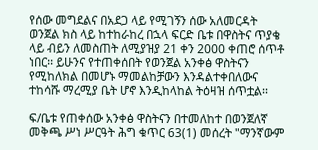የሰው መግደልና በአደጋ ላይ የሚገኝን ሰው አለመርዳት ወንጀል ክስ ላይ ከተከራከረ በኋላ ፍርድ ቤቱ በዋስትና ጥያቄ ላይ ብይን ለመስጠት ለሚያዝያ 21 ቀን 2000 ቀጠሮ ሰጥቶ ነበር፡፡ ይሁንና የተጠቀሰበት የወንጀል አንቀፅ ዋስትናን የሚከለክል በመሆኑ ማመልከቻውን እንዳልተቀበለውና ተከሳሹ ማረሚያ ቤት ሆኖ እንዲከላከል ትዕዛዝ ሰጥቷል፡፡

ፍ/ቤቱ የጠቀሰው አንቀፅ ዋስትናን በተመለከተ በወንጀለኛ መቅጫ ሥነ ሥርዓት ሕግ ቁጥር 63(1) መሰረት "ማንኛውም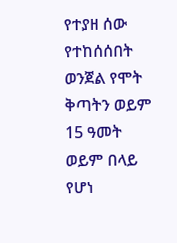የተያዘ ሰው የተከሰሰበት ወንጀል የሞት ቅጣትን ወይም 15 ዓመት ወይም በላይ የሆነ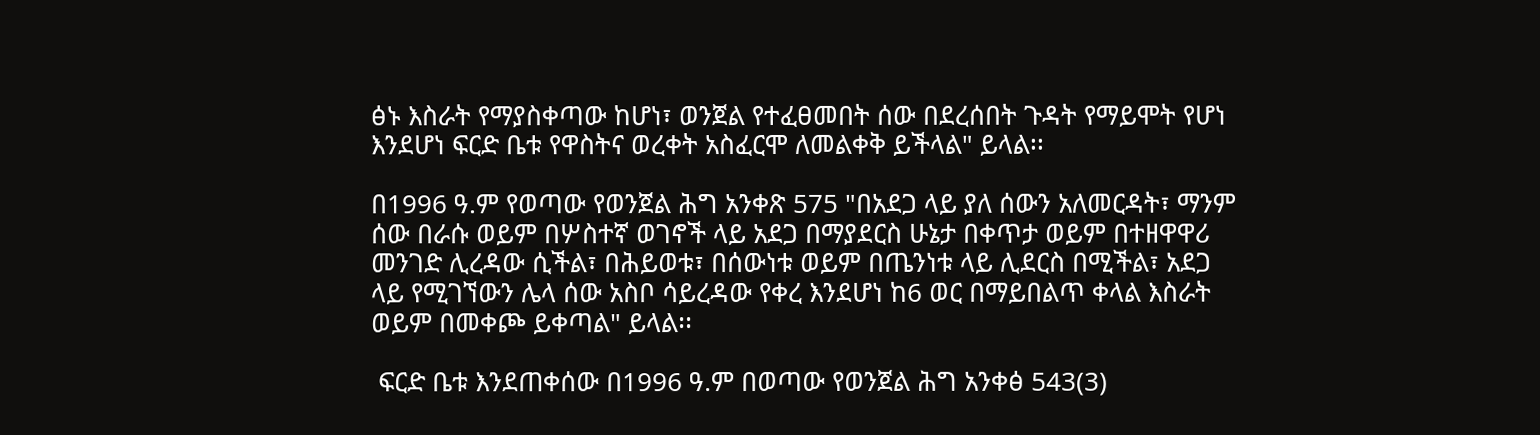ፅኑ እስራት የማያስቀጣው ከሆነ፣ ወንጀል የተፈፀመበት ሰው በደረሰበት ጉዳት የማይሞት የሆነ እንደሆነ ፍርድ ቤቱ የዋስትና ወረቀት አስፈርሞ ለመልቀቅ ይችላል" ይላል፡፡

በ1996 ዓ.ም የወጣው የወንጀል ሕግ አንቀጽ 575 "በአደጋ ላይ ያለ ሰውን አለመርዳት፣ ማንም ሰው በራሱ ወይም በሦስተኛ ወገኖች ላይ አደጋ በማያደርስ ሁኔታ በቀጥታ ወይም በተዘዋዋሪ መንገድ ሊረዳው ሲችል፣ በሕይወቱ፣ በሰውነቱ ወይም በጤንነቱ ላይ ሊደርስ በሚችል፣ አደጋ ላይ የሚገኘውን ሌላ ሰው አስቦ ሳይረዳው የቀረ እንደሆነ ከ6 ወር በማይበልጥ ቀላል እስራት ወይም በመቀጮ ይቀጣል" ይላል፡፡

 ፍርድ ቤቱ እንደጠቀሰው በ1996 ዓ.ም በወጣው የወንጀል ሕግ አንቀፅ 543(3)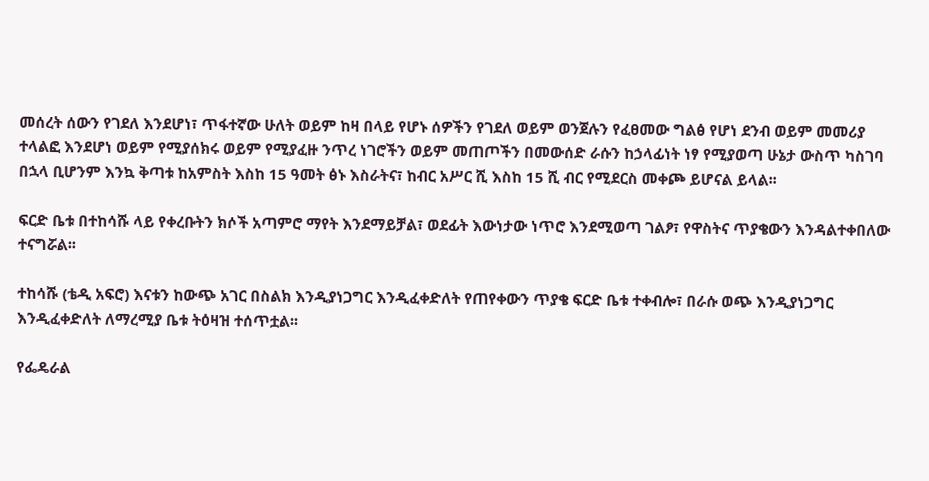መሰረት ሰውን የገደለ እንደሆነ፣ ጥፋተኛው ሁለት ወይም ከዛ በላይ የሆኑ ሰዎችን የገደለ ወይም ወንጀሉን የፈፀመው ግልፅ የሆነ ደንብ ወይም መመሪያ ተላልፎ እንደሆነ ወይም የሚያሰክሩ ወይም የሚያፈዙ ንጥረ ነገሮችን ወይም መጠጦችን በመውሰድ ራሱን ከኃላፊነት ነፃ የሚያወጣ ሁኔታ ውስጥ ካስገባ በኋላ ቢሆንም እንኳ ቅጣቱ ከአምስት እስከ 15 ዓመት ፅኑ እስራትና፣ ከብር አሥር ሺ እስከ 15 ሺ ብር የሚደርስ መቀጮ ይሆናል ይላል፡፡

ፍርድ ቤቱ በተከሳሹ ላይ የቀረቡትን ክሶች አጣምሮ ማየት እንደማይቻል፣ ወደፊት እውነታው ነጥሮ እንደሚወጣ ገልፆ፣ የዋስትና ጥያቄውን እንዳልተቀበለው ተናግሯል፡፡

ተከሳሹ (ቴዲ አፍሮ) እናቱን ከውጭ አገር በስልክ እንዲያነጋግር እንዲፈቀድለት የጠየቀውን ጥያቄ ፍርድ ቤቱ ተቀብሎ፣ በራሱ ወጭ እንዲያነጋግር እንዲፈቀድለት ለማረሚያ ቤቱ ትዕዛዝ ተሰጥቷል፡፡

የፌዴራል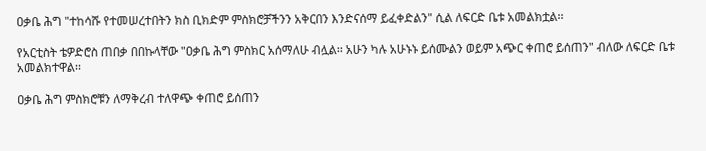ዐቃቤ ሕግ "ተከሳሹ የተመሠረተበትን ክስ ቢክድም ምስክሮቻችንን አቅርበን እንድናሰማ ይፈቀድልን" ሲል ለፍርድ ቤቱ አመልክቷል፡፡

የአርቲስት ቴዎድሮስ ጠበቃ በበኩላቸው "ዐቃቤ ሕግ ምስክር አሰማለሁ ብሏል፡፡ አሁን ካሉ አሁኑኑ ይሰሙልን ወይም አጭር ቀጠሮ ይሰጠን" ብለው ለፍርድ ቤቱ አመልክተዋል፡፡

ዐቃቤ ሕግ ምስክሮቹን ለማቅረብ ተለዋጭ ቀጠሮ ይሰጠን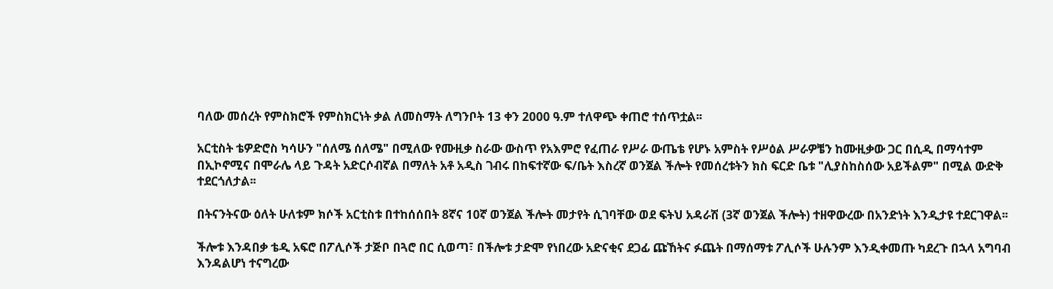ባለው መሰረት የምስክሮች የምስክርነት ቃል ለመስማት ለግንቦት 13 ቀን 2000 ዓ.ም ተለዋጭ ቀጠሮ ተሰጥቷል፡፡

አርቲስት ቴዎድሮስ ካሳሁን "ሰለሜ ሰለሜ" በሚለው የሙዚቃ ስራው ውስጥ የአእምሮ የፈጠራ የሥራ ውጤቴ የሆኑ አምስት የሥዕል ሥራዎቼን ከሙዚቃው ጋር በሲዲ በማሳተም በኢኮኖሚና በሞራሌ ላይ ጉዳት አድርሶብኛል በማለት አቶ አዲስ ገብሩ በከፍተኛው ፍ/ቤት እስረኛ ወንጀል ችሎት የመሰረቱትን ክስ ፍርድ ቤቱ "ሊያስከስሰው አይችልም" በሚል ውድቅ ተደርጎለታል፡፡

በትናንትናው ዕለት ሁለቱም ክሶች አርቲስቱ በተከሰሰበት 8ኛና 10ኛ ወንጀል ችሎት መታየት ሲገባቸው ወደ ፍትህ አዳራሽ (3ኛ ወንጀል ችሎት) ተዘዋውረው በአንድነት እንዲታዩ ተደርገዋል፡፡

ችሎቱ እንዳበቃ ቴዲ አፍሮ በፖሊሶች ታጅቦ በጓሮ በር ሲወጣ፣ በችሎቱ ታድሞ የነበረው አድናቂና ደጋፊ ጩኸትና ፉጨት በማሰማቱ ፖሊሶች ሁሉንም እንዲቀመጡ ካደረጉ በኋላ አግባብ እንዳልሆነ ተናግረው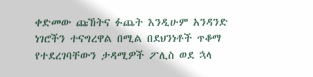ቀድመው ጩኸትና ፉጨት እንዲሁም አንዳንድ ነገሮችን ተናግረዋል በሚል በደህንነቶች ጥቆማ የተደረገባቸውን ታዳሚዎች ፖሊስ ወደ ኋላ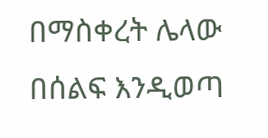በማስቀረት ሌላው በሰልፍ እንዲወጣ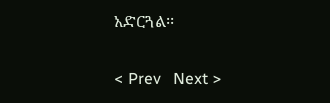አድርጓል፡፡

< Prev   Next >